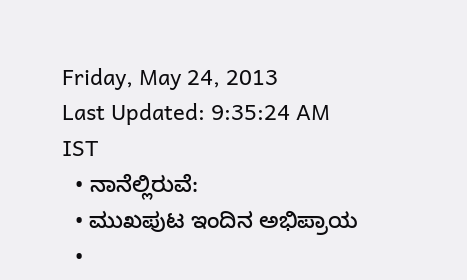Friday, May 24, 2013
Last Updated: 9:35:24 AM IST
  • ನಾನೆಲ್ಲಿರುವೆ:
  • ಮುಖಪುಟ ಇಂದಿನ ಅಭಿಪ್ರಾಯ
  •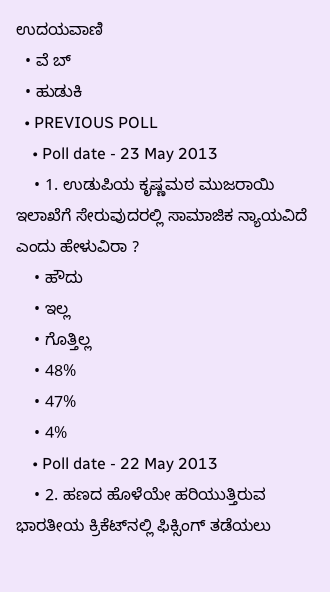ಉದಯವಾಣಿ
  • ವೆ ಬ್
  • ಹುಡುಕಿ
  • PREVIOUS POLL
    • Poll date - 23 May 2013
    • 1. ಉಡುಪಿಯ ಕೃಷ್ಣಮಠ ಮುಜರಾಯಿ ಇಲಾಖೆಗೆ ಸೇರುವುದರಲ್ಲಿ ಸಾಮಾಜಿಕ ನ್ಯಾಯವಿದೆ ಎಂದು ಹೇಳುವಿರಾ ?
    • ಹೌದು
    • ಇಲ್ಲ
    • ಗೊತ್ತಿಲ್ಲ
    • 48%
    • 47%
    • 4%
    • Poll date - 22 May 2013
    • 2. ಹಣದ ಹೊಳೆಯೇ ಹರಿಯುತ್ತಿರುವ ಭಾರತೀಯ ಕ್ರಿಕೆಟ್‌ನಲ್ಲಿ ಫಿಕ್ಸಿಂಗ್‌ ತಡೆಯಲು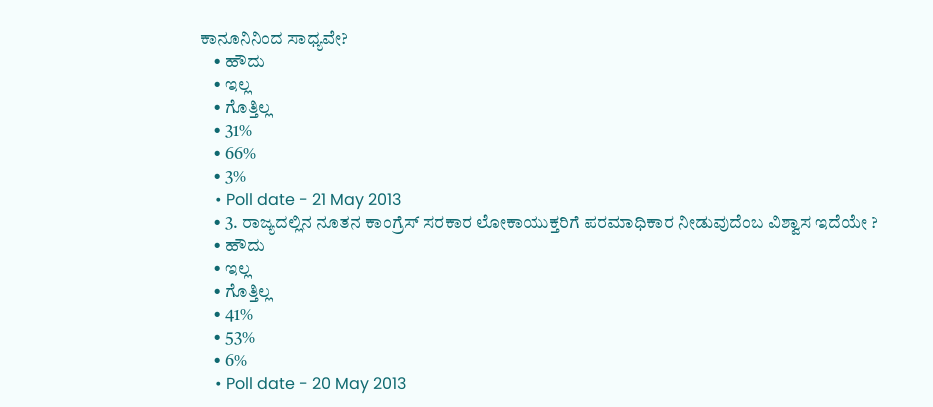ಕಾನೂನಿನಿಂದ ಸಾಧ್ಯವೇ?
    • ಹೌದು
    • ಇಲ್ಲ
    • ಗೊತ್ತಿಲ್ಲ
    • 31%
    • 66%
    • 3%
    • Poll date - 21 May 2013
    • 3. ರಾಜ್ಯದಲ್ಲಿನ ನೂತನ ಕಾಂಗ್ರೆಸ್‌ ಸರಕಾರ ಲೋಕಾಯುಕ್ತರಿಗೆ ಪರಮಾಧಿಕಾರ ನೀಡುವುದೆಂಬ ವಿಶ್ವಾಸ ಇದೆಯೇ ?
    • ಹೌದು
    • ಇಲ್ಲ
    • ಗೊತ್ತಿಲ್ಲ
    • 41%
    • 53%
    • 6%
    • Poll date - 20 May 2013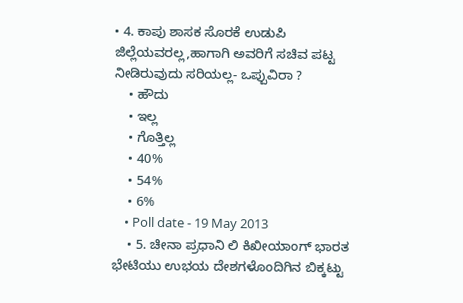• 4. ಕಾಪು ಶಾಸಕ ಸೊರಕೆ ಉಡುಪಿ ಜಿಲ್ಲೆಯವರಲ್ಲ,ಹಾಗಾಗಿ ಅವರಿಗೆ ಸಚಿವ ಪಟ್ಟ ನೀಡಿರುವುದು ಸರಿಯಲ್ಲ- ಒಪ್ಪುವಿರಾ ?
    • ಹೌದು
    • ಇಲ್ಲ
    • ಗೊತ್ತಿಲ್ಲ
    • 40%
    • 54%
    • 6%
    • Poll date - 19 May 2013
    • 5. ಚೀನಾ ಪ್ರಧಾನಿ ಲಿ ಕಿಖೀಯಾಂಗ್ ಭಾರತ ಭೇಟಿಯು ಉಭಯ ದೇಶಗಳೊಂದಿಗಿನ ಬಿಕ್ಕಟ್ಟು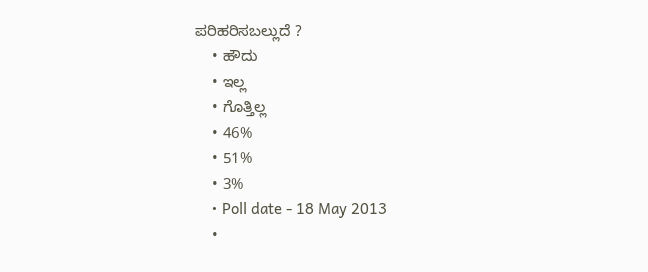ಪರಿಹರಿಸಬಲ್ಲುದೆ ?
    • ಹೌದು
    • ಇಲ್ಲ
    • ಗೊತ್ತಿಲ್ಲ
    • 46%
    • 51%
    • 3%
    • Poll date - 18 May 2013
    •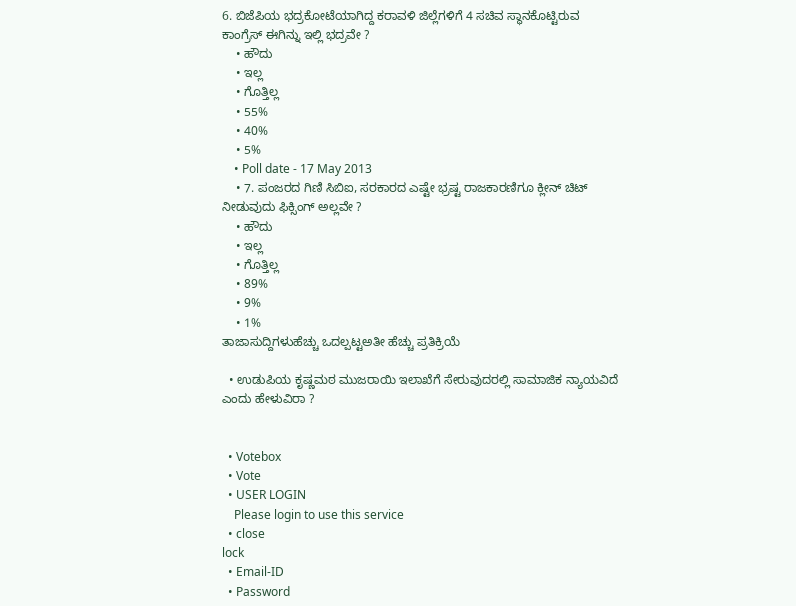6. ಬಿಜೆಪಿಯ ಭದ್ರಕೋಟೆಯಾಗಿದ್ದ ಕರಾವಳಿ ಜಿಲ್ಲೆಗಳಿಗೆ 4 ಸಚಿವ ಸ್ಥಾನಕೊಟ್ಟಿರುವ ಕಾಂಗ್ರೆಸ್‌ ಈಗಿನ್ನು ಇಲ್ಲಿ ಭದ್ರವೇ ?
    • ಹೌದು
    • ಇಲ್ಲ
    • ಗೊತ್ತಿಲ್ಲ
    • 55%
    • 40%
    • 5%
    • Poll date - 17 May 2013
    • 7. ಪಂಜರದ ಗಿಣಿ ಸಿಬಿಐ, ಸರಕಾರದ ಎಷ್ಟೇ ಭ್ರಷ್ಟ ರಾಜಕಾರಣಿಗೂ ಕ್ಲೀನ್‌ ಚಿಟ್‌ ನೀಡುವುದು ಫಿಕ್ಸಿಂಗ್‌ ಅಲ್ಲವೇ ?
    • ಹೌದು
    • ಇಲ್ಲ
    • ಗೊತ್ತಿಲ್ಲ
    • 89%
    • 9%
    • 1%
ತಾಜಾಸುದ್ದಿಗಳುಹೆಚ್ಚು ಒದಲ್ಪಟ್ಟಅತೀ ಹೆಚ್ಚು ಪ್ರತಿಕ್ರಿಯೆ

  • ಉಡುಪಿಯ ಕೃಷ್ಣಮಠ ಮುಜರಾಯಿ ಇಲಾಖೆಗೆ ಸೇರುವುದರಲ್ಲಿ ಸಾಮಾಜಿಕ ನ್ಯಾಯವಿದೆ ಎಂದು ಹೇಳುವಿರಾ ?


  • Votebox
  • Vote
  • USER LOGIN
    Please login to use this service
  • close
lock
  • Email-ID
  • Password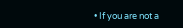• If you are not a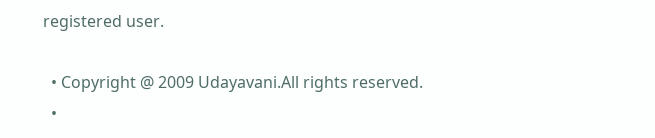registered user.

  • Copyright @ 2009 Udayavani.All rights reserved.
  •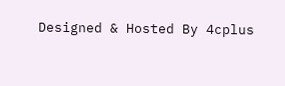Designed & Hosted By 4cplus